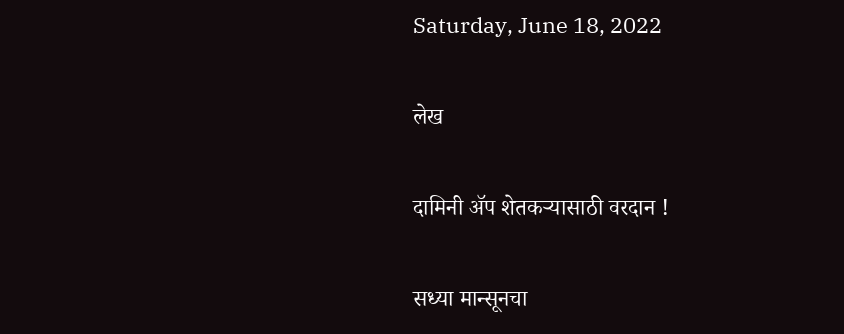Saturday, June 18, 2022

लेख

दामिनी ॲप शेतकऱ्यासाठी वरदान !

सध्या मान्सूनचा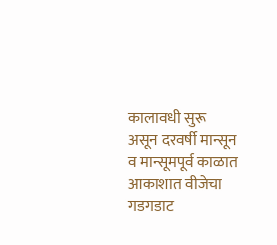कालावधी सुरू असून दरवर्षी मान्सून व मान्सूमपूर्व काळात आकाशात वीजेचा गडगडाट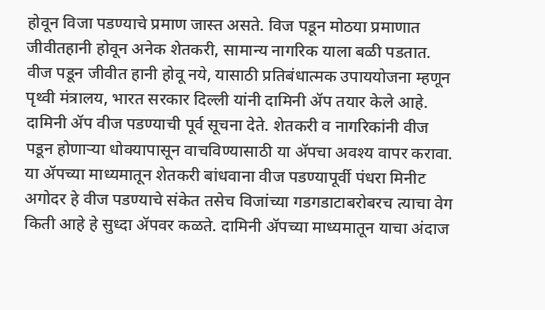होवून विजा पडण्याचे प्रमाण जास्त असते. विज पडून मोठया प्रमाणात जीवीतहानी होवून अनेक शेतकरी, सामान्य नागरिक याला बळी पडतात. वीज पडून जीवीत हानी होवू नये, यासाठी प्रतिबंधात्मक उपाययोजना म्हणून पृथ्वी मंत्रालय, भारत सरकार दिल्ली यांनी दामिनी ॲप तयार केले आहे. दामिनी ॲप वीज पडण्याची पूर्व सूचना देते. शेतकरी व नागरिकांनी वीज पडून होणाऱ्या धोक्यापासून वाचविण्यासाठी या ॲपचा अवश्य वापर करावा. या ॲपच्या माध्यमातून शेतकरी बांधवाना वीज पडण्यापूर्वी पंधरा मिनीट अगोदर हे वीज पडण्याचे संकेत तसेच विजांच्या गडगडाटाबरोबरच त्याचा वेग किती आहे हे सुध्दा ॲपवर कळते. दामिनी ॲपच्या माध्यमातून याचा अंदाज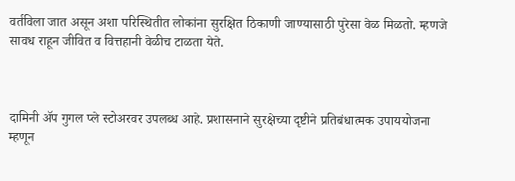वर्तविला जात असून अशा परिस्थितीत लोकांना सुरक्षित ठिकाणी जाण्यासाठी पुरेसा वेळ मिळतो. म्हणजे सावध राहून जीवित व वित्तहानी वेळीच टाळता येते.



दामिनी ॲप गुगल प्ले स्टोअरवर उपलब्ध आहे. प्रशासनाने सुरक्षेच्या दृष्टीने प्रतिबंधात्मक उपाययोजना म्हणून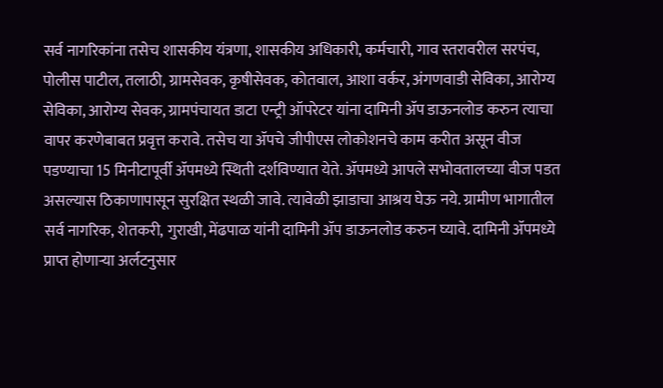सर्व नागरिकांना तसेच शासकीय यंत्रणा, शासकीय अधिकारी, कर्मचारी, गाव स्तरावरील सरपंच, पोलीस पाटील, तलाठी, ग्रामसेवक, कृषीसेवक, कोतवाल, आशा वर्कर, अंगणवाडी सेविका, आरोग्य सेविका, आरोग्य सेवक, ग्रामपंचायत डाटा एन्ट्री ऑपरेटर यांना दामिनी ॲप डाऊनलोड करुन त्याचा वापर करणेबाबत प्रवृत्त करावे. तसेच या ॲपचे जीपीएस लोकोशनचे काम करीत असून वीज पडण्याचा 15 मिनीटापूर्वी ॲपमध्ये स्थिती दर्शविण्यात येते. ॲपमध्ये आपले सभोवतालच्या वीज पडत असल्यास ठिकाणापासून सुरक्षित स्थळी जावे. त्यावेळी झाडाचा आश्रय घेऊ नये. ग्रामीण भागातील सर्व नागरिक, शेतकरी, गुराखी, मेंढपाळ यांनी दामिनी ॲप डाऊनलोड करुन घ्यावे. दामिनी ॲपमध्ये प्राप्त होणाऱ्या अर्लटनुसार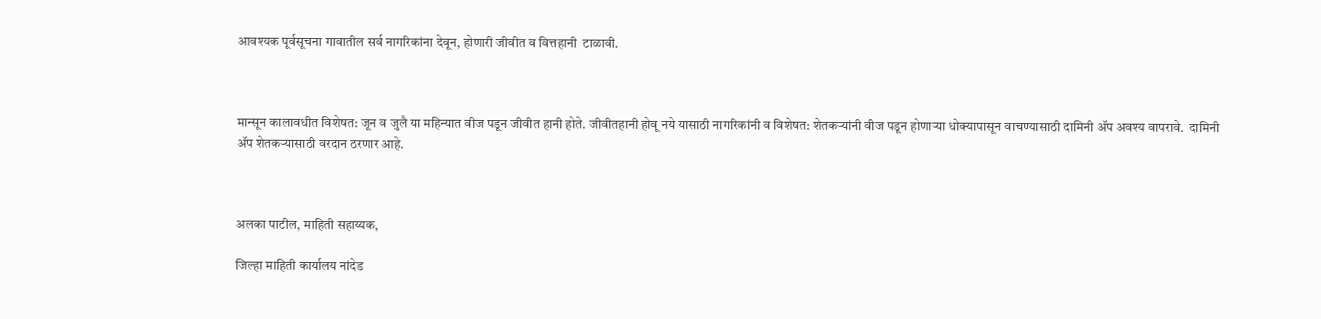आवश्यक पूर्वसूचना गावातील सर्व नागरिकांना देवून, होणारी जीवीत व वित्तहानी  टाळावी.



मान्सून कालावधीत विशेषत: जून व जुलै या महिन्यात वीज पडून जीवीत हानी होते. जीवीतहानी होवू नये यासाठी नागरिकांनी व विशेषत: शेतकऱ्यांनी वीज पडून होणाऱ्या धोक्यापासून वाचण्यासाठी दामिनी ॲप अवश्य वापरावे.  दामिनी ॲप शेतकऱ्यासाठी वरदान ठरणार आहे.



अलका पाटील, माहिती सहाय्यक,

जिल्हा माहिती कार्यालय नांदेड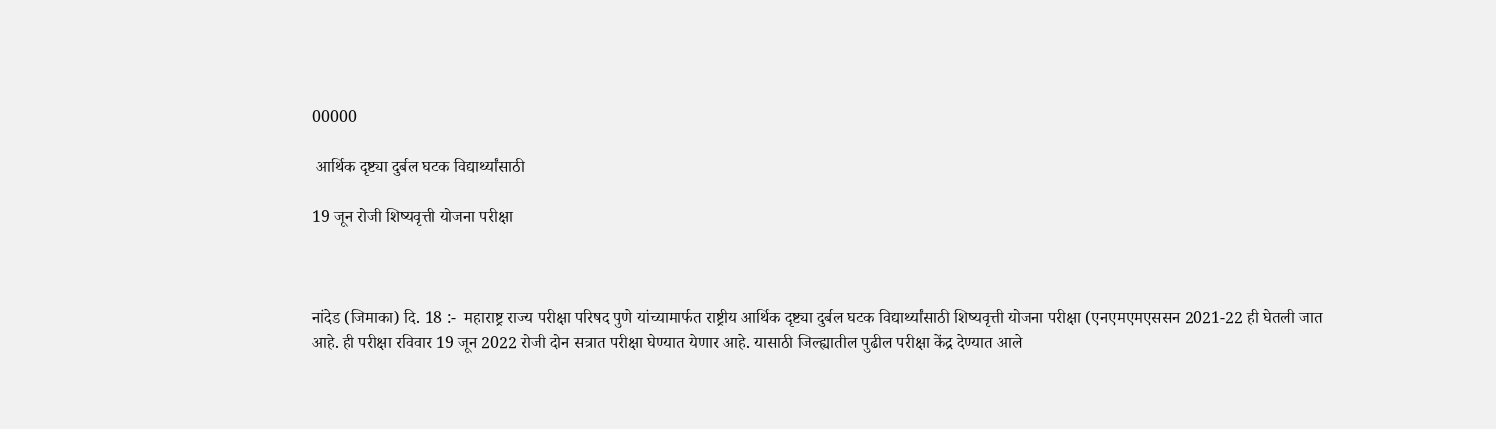00000

 आर्थिक दृष्ट्या दुर्बल घटक विद्यार्थ्यांसाठी

19 जून रोजी शिष्यवृत्ती योजना परीक्षा



नांदेड (जिमाका) दि. 18 :-  महाराष्ट्र राज्य परीक्षा परिषद पुणे यांच्यामार्फत राष्ट्रीय आर्थिक दृष्ट्या दुर्बल घटक विद्यार्थ्यांसाठी शिष्यवृत्ती योजना परीक्षा (एनएमएमएससन 2021-22 ही घेतली जात आहे. ही परीक्षा रविवार 19 जून 2022 रोजी दोन सत्रात परीक्षा घेण्यात येणार आहे. यासाठी जिल्ह्यातील पुढील परीक्षा केंद्र देण्यात आले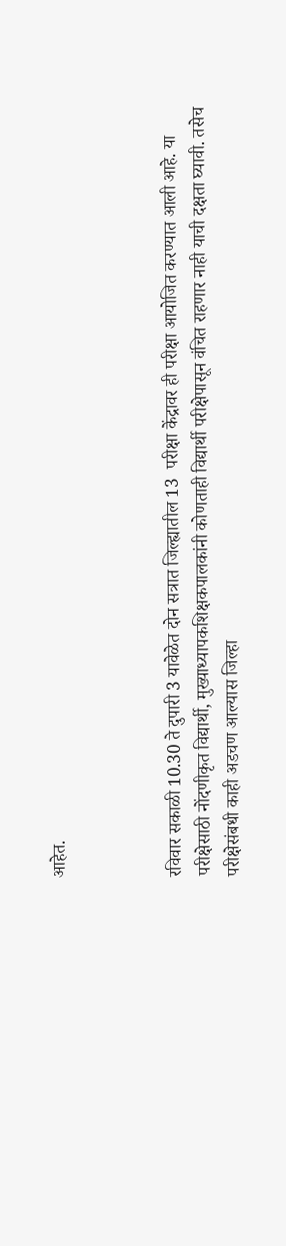आहेत.



रविवार सकाळी 10.30 ते दुपारी 3 यावेळेत दोन सत्रात जिल्ह्यातील 13  परीक्षा केंद्रावर ही परीक्षा आयोजित करण्यात आली आहे. या परीक्षेसाठी नोंदणीकृत विद्यार्थी, मुख्याध्यापकशिक्षकपालकांनी कोणताही विद्यार्थी परीक्षेपासून वंचित राहणार नाही याची दक्षता घ्यावी. तसेच परीक्षेसंबधी काही अडचण आल्यास जिल्हा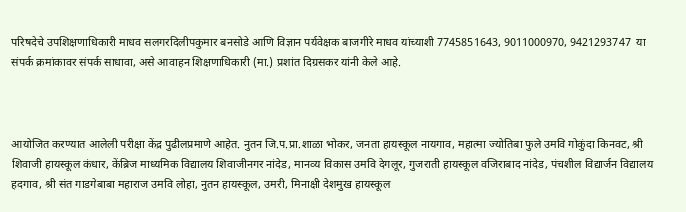परिषदेचे उपशिक्षणाधिकारी माधव सलगरदिलीपकुमार बनसोडे आणि विज्ञान पर्यवेक्षक बाजगीरे माधव यांच्याशी 7745851643, 9011000970, 9421293747  या संपर्क क्रमांकावर संपर्क साधावा, असे आवाहन शिक्षणाधिकारी (मा.) प्रशांत दिग्रसकर यांनी केले आहे.



आयोजित करण्यात आलेली परीक्षा केंद्र पुढीलप्रमाणे आहेत. नुतन जि.प.प्रा.शाळा भोकर, जनता हायस्‍कूल नायगाव, महात्‍मा ज्‍योतिबा फुले उमवि गोकुंदा किनवट, श्री शिवाजी हायस्‍कूल कंधार, केंब्रिज माध्‍यमिक विद्यालय शिवाजीनगर नांदेड, मानव्‍य विकास उमवि देगलूर, गुजराती हायस्‍कूल वजिराबाद नांदेड, पंचशील विद्यार्जन विद्यालय हदगाव, श्री संत गाडगेबाबा महाराज उमवि लोहा, नुतन हायस्‍कूल, उमरी, मिनाक्षी देशमुख हायस्‍कूल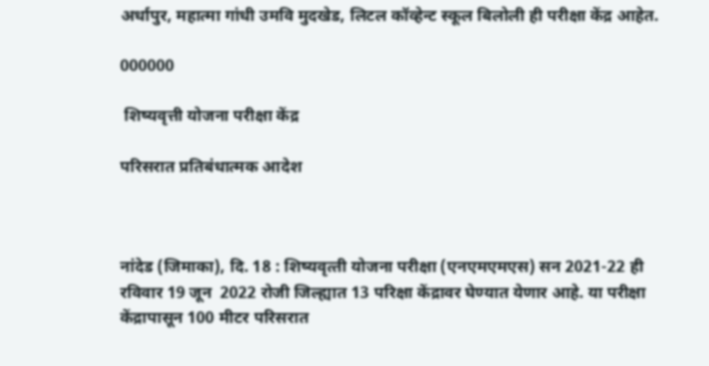अर्धापुर, महात्‍मा गांधी उमवि मुदखेड, लिटल कॉव्‍हेन्‍ट स्‍कूल बिलोली ही परीक्षा केंद्र आहेत.

000000

 शिष्यवृत्ती योजना परीक्षा केंद्र

परिसरात प्रतिबंधात्मक आदेश



नांदेड (जिमाका), दि. 18 : शिष्‍यवृत्‍ती योजना परीक्षा (एनएमएमएस) सन 2021-22 ही रविवार 19 जून  2022 रोजी जिल्ह्यात 13 परिक्षा केंद्रावर घेण्यात येणार आहे. या परीक्षा केंद्रापासून 100 मीटर परिसरात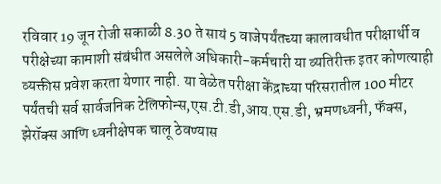रविवार 19 जून रोजी सकाळी 8.30 ते सायं 5 वाजेपर्यंतच्‍या कालावधीत परीक्षार्थी व परीक्षेच्या कामाशी संबंधीत असलेले अधिकारी-कर्मचारी या व्यतिरीक्त इतर कोणत्याही व्यक्तीस प्रवेश करता येणार नाही. या वेळेत परीक्षा केंद्राच्या परिसरातील 100 मीटर पर्यंतची सर्व सार्वजनिक टेलिफोन्स,एस.टी.डी,आय.एस.डी, भ्रमणध्वनी, फॅक्स, झेरॉक्स आणि ध्वनीक्षेपक चालू ठेवण्यास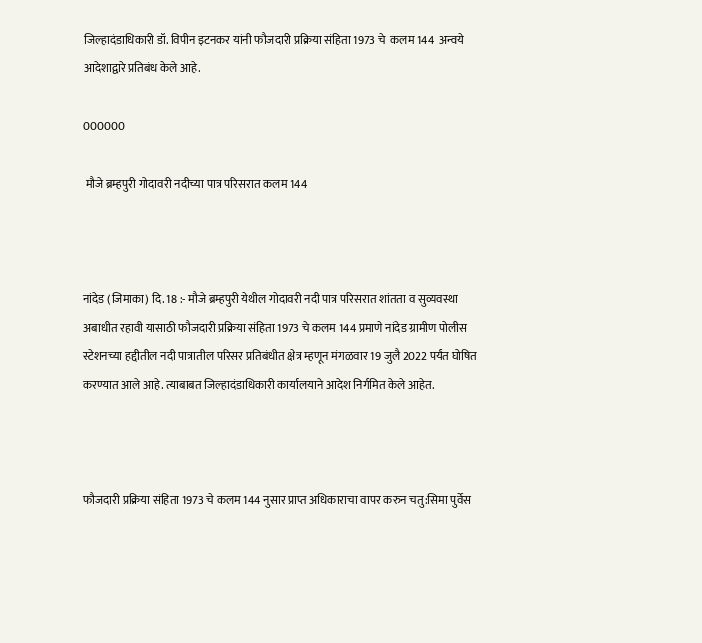जिल्हादंडाधिकारी डॉ. विपीन इटनकर यांनी फौजदारी प्रक्रिया संहिता 1973 चे  कलम 144  अन्वये आदेशाद्वारे प्रतिबंध केले आहे.

000000

 मौजे ब्रम्हपुरी गोदावरी नदीच्या पात्र परिसरात कलम 144



नांदेड (जिमाका) दि. 18 :- मौजे ब्रम्हपुरी येथील गोदावरी नदी पात्र परिसरात शांतता व सुव्यवस्था अबाधीत रहावी यासाठी फौजदारी प्रक्रिया संहिता 1973 चे कलम 144 प्रमाणे नांदेड ग्रामीण पोलीस स्टेशनच्या हद्दीतील नदी पात्रातील परिसर प्रतिबंधीत क्षेत्र म्हणून मंगळवार 19 जुलै 2022 पर्यंत घोषित करण्यात आले आहे. त्याबाबत जिल्हादंडाधिकारी कार्यालयाने आदेश निर्गमित केले आहेत.



फौजदारी प्रक्रिया संहिता 1973 चे कलम 144 नुसार प्राप्त अधिकाराचा वापर करुन चतु:सिमा पुर्वेस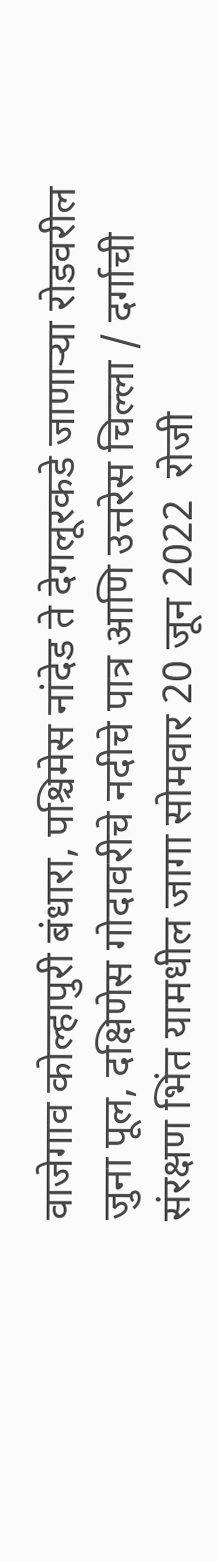वाजेगाव कोल्हापुरी बंधारा, पश्चिमेस नांदेड ते देगलूरकडे जाणाऱ्या रोडवरील जुना पूल, दक्षिणेस गोदावरीचे नदीचे पात्र आणि उत्तरेस चिल्ला / दर्गाची संरक्षण भिंत यामधील जागा सोमवार 20 जून 2022  रोजी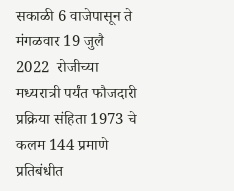सकाळी 6 वाजेपासून ते मंगळवार 19 जुलै 2022  रोजीच्या मध्यरात्री पर्यंत फौजदारी प्रक्रिया संहिता 1973 चे कलम 144 प्रमाणे प्रतिबंधीत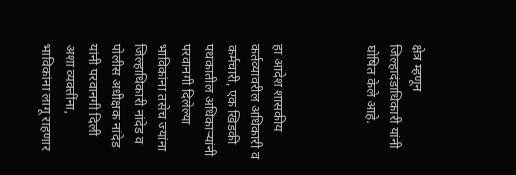क्षेत्र म्हणून जिल्हादंडाधिकारी यांनी घोषित केले आहे.



हा आदेश शासकीय कर्तव्यावरील अधिकारी व कर्मचारी, एक खिडकी पथकातील अधिकाऱ्यांनी परवानगी दिलेल्या भाविकांना तसेच ज्यांना जिल्हाधिकारी नांदेड व पोलीस अधीक्षक नांदेड यांनी परवानगी दिली अशा व्यक्तींना, भाविकांना लागू राहणार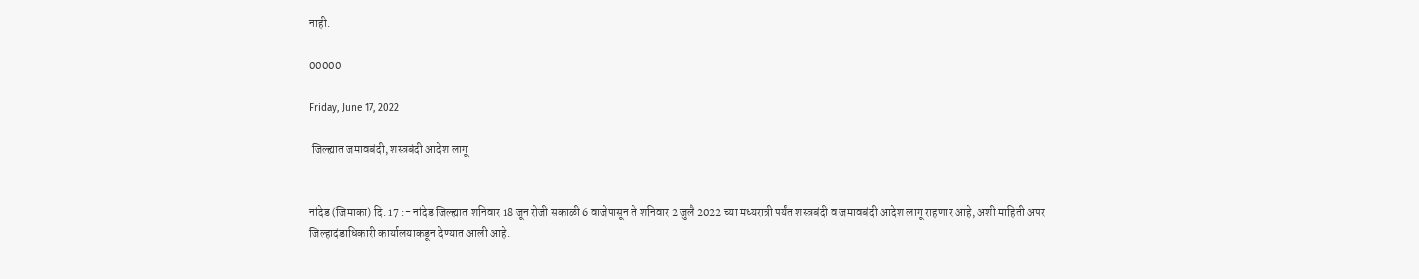नाही.

00000

Friday, June 17, 2022

 जिल्ह्यात जमावबंदी, शस्त्रबंदी आदेश लागू


नांदेड (जिमाका) दि. 17 :- नांदेड जिल्ह्यात शनिवार 18 जून रोजी सकाळी 6 वाजेपासून ते शनिवार 2 जुलै 2022 च्या मध्यरात्री पर्यंत शस्त्रबंदी व जमावबंदी आदेश लागू राहणार आहे, अशी माहिती अपर जिल्हादंडाधिकारी कार्यालयाकडून देण्यात आली आहे.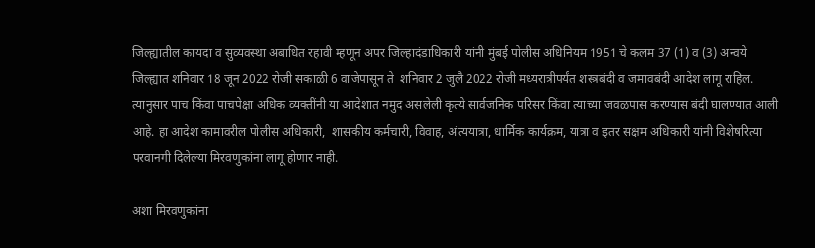जिल्ह्यातील कायदा व सुव्यवस्था अबाधित रहावी म्हणून अपर जिल्हादंडाधिकारी यांनी मुंबई पोलीस अधिनियम 1951 चे कलम 37 (1) व (3) अन्वये जिल्ह्यात शनिवार 18 जून 2022 रोजी सकाळी 6 वाजेपासून ते  शनिवार 2 जुलै 2022 रोजी मध्यरात्रीपर्यंत शस्त्रबंदी व जमावबंदी आदेश लागू राहिल. त्यानुसार पाच किंवा पाचपेक्षा अधिक व्यक्तींनी या आदेशात नमुद असलेली कृत्ये सार्वजनिक परिसर किंवा त्याच्या जवळपास करण्यास बंदी घालण्यात आली आहे. हा आदेश कामावरील पोलीस अधिकारी,  शासकीय कर्मचारी, विवाह, अंत्ययात्रा, धार्मिक कार्यक्रम, यात्रा व इतर सक्षम अधिकारी यांनी विशेषरित्या परवानगी दिलेल्या मिरवणुकांना लागू होणार नाही.

अशा मिरवणुकांना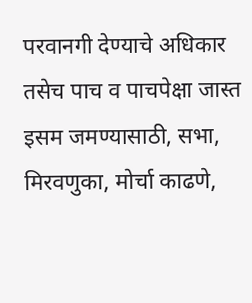परवानगी देण्याचे अधिकार तसेच पाच व पाचपेक्षा जास्त इसम जमण्यासाठी, सभा, मिरवणुका, मोर्चा काढणे,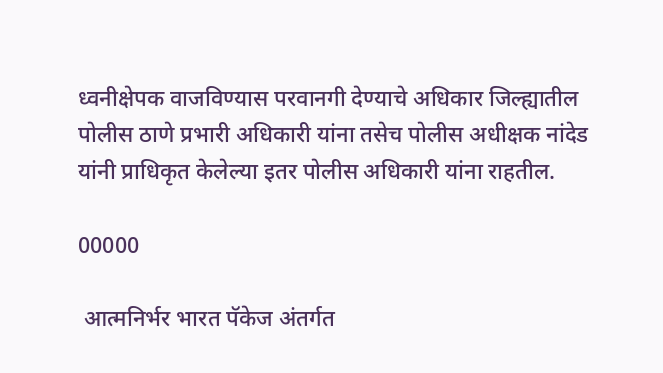ध्वनीक्षेपक वाजविण्यास परवानगी देण्याचे अधिकार जिल्ह्यातील पोलीस ठाणे प्रभारी अधिकारी यांना तसेच पोलीस अधीक्षक नांदेड यांनी प्राधिकृत केलेल्या इतर पोलीस अधिकारी यांना राहतील.

00000

 आत्मनिर्भर भारत पॅकेज अंतर्गत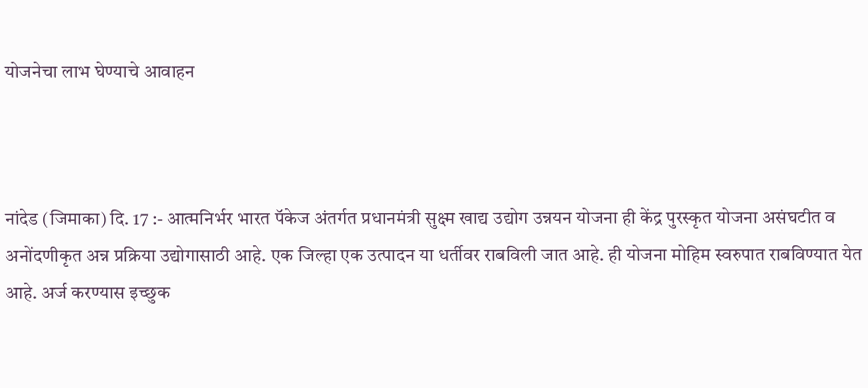योजनेचा लाभ घेण्याचे आवाहन



नांदेड (जिमाका) दि. 17 :- आत्मनिर्भर भारत पॅकेज अंतर्गत प्रधानमंत्री सुक्ष्म खाद्य उद्योग उन्नयन योजना ही केंद्र पुरस्कृत योजना असंघटीत व अनोंदणीकृत अन्न प्रक्रिया उद्योगासाठी आहे. एक जिल्हा एक उत्पादन या धर्तीवर राबविली जात आहे. ही योजना मोहिम स्वरुपात राबविण्यात येत आहे. अर्ज करण्यास इच्छुक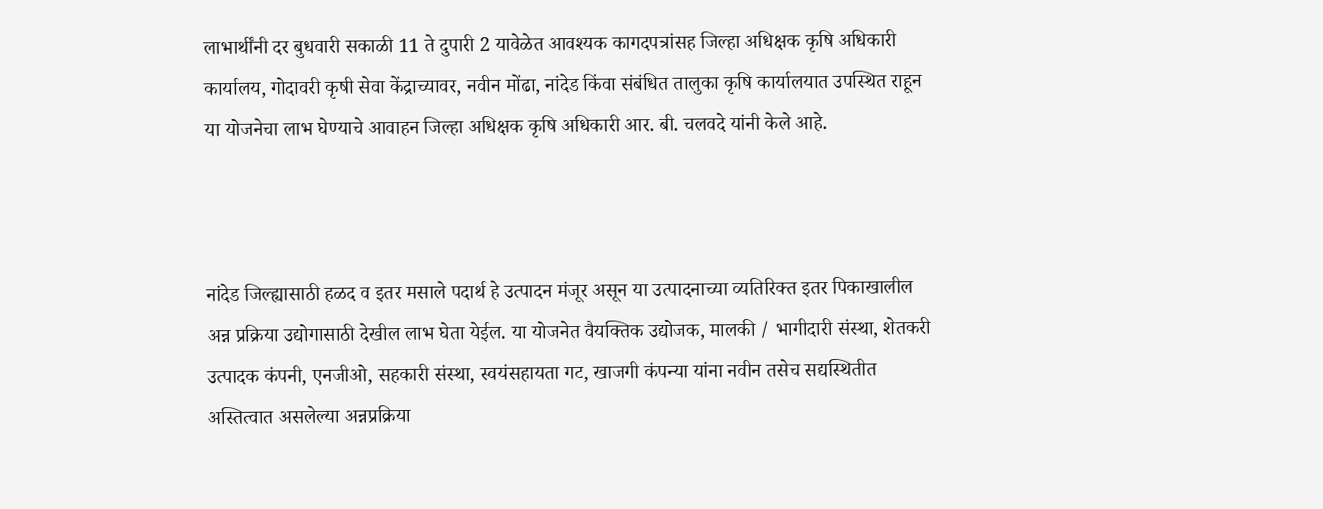लाभार्थींनी दर बुधवारी सकाळी 11 ते दुपारी 2 यावेळेत आवश्यक कागदपत्रांसह जिल्हा अधिक्षक कृषि अधिकारी कार्यालय, गोदावरी कृषी सेवा केंद्राच्यावर, नवीन मोंढा, नांदेड किंवा संबंधित तालुका कृषि कार्यालयात उपस्थित राहून या योजनेचा लाभ घेण्याचे आवाहन जिल्हा अधिक्षक कृषि अधिकारी आर. बी. चलवदे यांनी केले आहे.



नांदेड जिल्ह्यासाठी हळद व इतर मसाले पदार्थ हे उत्पादन मंजूर असून या उत्पादनाच्या व्यतिरिक्त इतर पिकाखालील अन्न प्रक्रिया उद्योगासाठी देखील लाभ घेता येईल. या योजनेत वैयक्तिक उद्योजक, मालकी / भागीदारी संस्था, शेतकरी उत्पादक कंपनी, एनजीओ, सहकारी संस्था, स्वयंसहायता गट, खाजगी कंपन्या यांना नवीन तसेच सद्यस्थितीत अस्तित्वात असलेल्या अन्नप्रक्रिया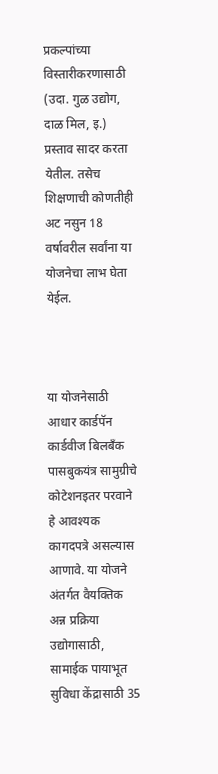प्रकल्पांच्या विस्तारीकरणासाठी (उदा. गुळ उद्योग, दाळ मिल, इ.) प्रस्ताव सादर करता येतील. तसेच शिक्षणाची कोणतीही अट नसुन 18 वर्षावरील सर्वांना या योजनेचा लाभ घेता येईल.



या योजनेसाठी आधार कार्डपॅन कार्डवीज बिलबँक पासबुकयंत्र सामुग्रीचे कोटेशनइतर परवाने हे आवश्यक कागदपत्रे असल्यास आणावे. या योजने अंतर्गत वैयक्तिक अन्न प्रक्रिया उद्योगासाठी, सामाईक पायाभूत सुविधा केंद्रासाठी 35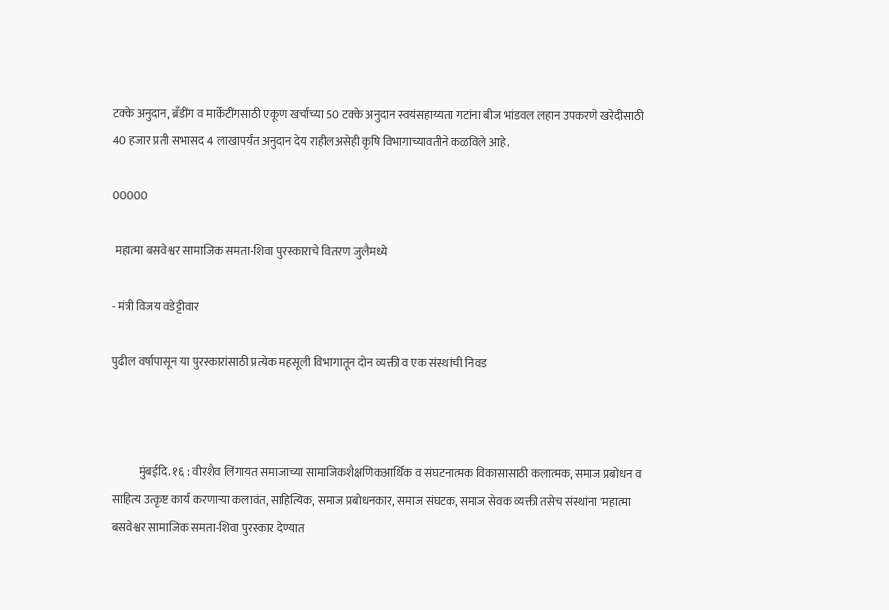टक्के अनुदान, ब्रँडींग व मार्केटींगसाठी एकूण खर्चाच्या 50 टक्के अनुदान स्वयंसहाय्यता गटांना बीज भांडवल लहान उपकरणे खरेदीसाठी 40 हजार प्रती सभासद 4 लाखापर्यंत अनुदान देय राहीलअसेही कृषि विभागाच्यावतीने कळविले आहे.

00000

 महात्मा बसवेश्वर सामाजिक समता-शिवा पुरस्काराचे वितरण जुलैमध्ये

- मंत्री विजय वडेट्टीवार

पुढील वर्षापासून या पुरस्कारांसाठी प्रत्येक महसूली विभागातून दोन व्यक्ती व एक संस्थांची निवड



            मुंबईदि. १६ : वीरशैव लिंगायत समाजाच्या सामाजिकशैक्षणिकआर्थिक व संघटनात्मक विकासासाठी कलात्मक, समाज प्रबोधन व साहित्य उत्कृष्ट कार्य करणाऱ्या कलावंत, साहित्यिक, समाज प्रबोधनकार, समाज संघटक, समाज सेवक व्यक्ती तसेच संस्थांना 'महात्मा बसवेश्वर सामाजिक समता-शिवा पुरस्कार देण्यात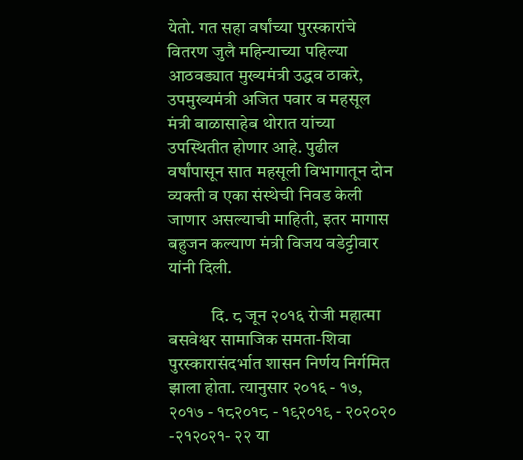येतो. गत सहा वर्षांच्या पुरस्कारांचे वितरण जुलै महिन्याच्या पहिल्या आठवड्यात मुख्यमंत्री उद्धव ठाकरे, उपमुख्यमंत्री अजित पवार व महसूल मंत्री बाळासाहेब थोरात यांच्या उपस्थितीत होणार आहे. पुढील वर्षांपासून सात महसूली विभागातून दोन व्यक्ती व एका संस्थेची निवड केली जाणार असल्याची माहिती, इतर मागास बहुजन कल्याण मंत्री विजय वडेट्टीवार यांनी दिली.

            दि. ८ जून २०१६ रोजी महात्मा बसवेश्वर सामाजिक समता-शिवा पुरस्कारासंदर्भात शासन निर्णय निर्गमित झाला होता. त्यानुसार २०१६ - १७, २०१७ - १८२०१८ - १९२०१९ - २०२०२० -२१२०२१- २२ या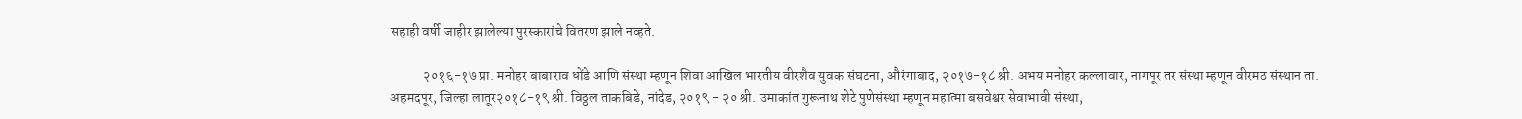सहाही वर्षी जाहीर झालेल्या पुरस्कारांचे वितरण झाले नव्हते.

            २०१६-१७ प्रा. मनोहर बाबाराव धोंडे आणि संस्था म्हणून शिवा आखिल भारतीय वीरशैव युवक संघटना, औरंगाबाद, २०१७-१८ श्री. अभय मनोहर कल्लावार, नागपूर तर संस्था म्हणून वीरमठ संस्थान ता. अहमदपूर, जिल्हा लातूर२०१८-१९ श्री. विठ्ठल ताकबिडे, नांदेड, २०१९ - २० श्री. उमाकांत गुरूनाथ शेटे पुणेसंस्था म्हणून महात्मा बसवेश्वर सेवाभावी संस्था,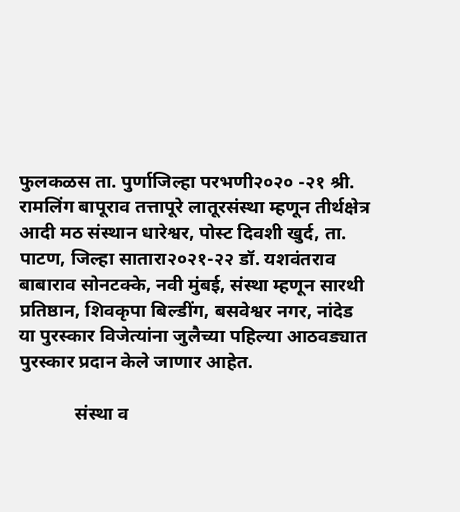फुलकळस ता. पुर्णाजिल्हा परभणी२०२० -२१ श्री. रामलिंग बापूराव तत्तापूरे लातूरसंस्था म्हणून तीर्थक्षेत्र आदी मठ संस्थान धारेश्वर, पोस्ट दिवशी खुर्द, ता. पाटण, जिल्हा सातारा२०२१-२२ डॉ. यशवंतराव बाबाराव सोनटक्के, नवी मुंबई, संस्था म्हणून सारथी प्रतिष्ठान, शिवकृपा बिल्डींग, बसवेश्वर नगर, नांदेड या पुरस्कार विजेत्यांना जुलैच्या पहिल्या आठवड्यात पुरस्कार प्रदान केले जाणार आहेत.

            संस्था व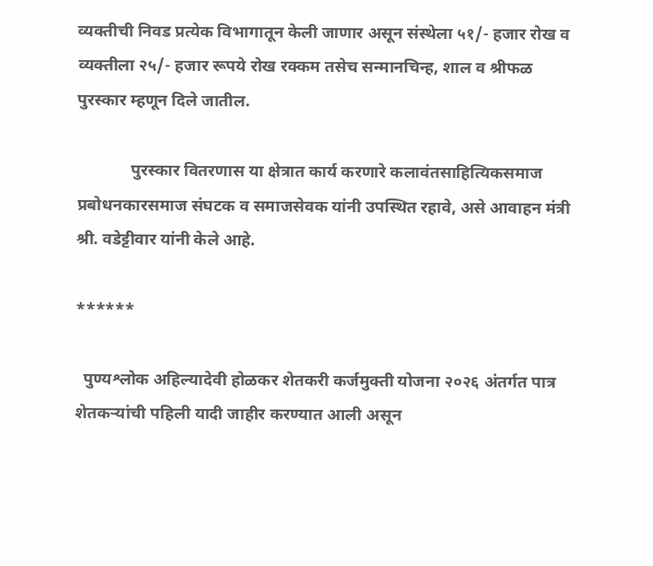व्यक्तीची निवड प्रत्येक विभागातून केली जाणार असून संस्थेला ५१/- हजार रोख व व्यक्तीला २५/- हजार रूपये रोख रक्कम तसेच सन्मानचिन्ह, शाल व श्रीफळ पुरस्कार म्हणून दिले जातील.

             पुरस्कार वितरणास या क्षेत्रात कार्य करणारे कलावंतसाहित्यिकसमाज प्रबोधनकारसमाज संघटक व समाजसेवक यांनी उपस्थित रहावे, असे आवाहन मंत्री श्री. वडेट्टीवार यांनी केले आहे.

******

  पुण्यश्लोक अहिल्यादेवी होळकर शेतकरी कर्जमुक्ती योजना २०२६ अंतर्गत पात्र शेतकऱ्यांची पहिली यादी जाहीर करण्यात आली असून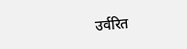उर्वरित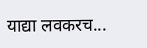याद्या लवकरच...